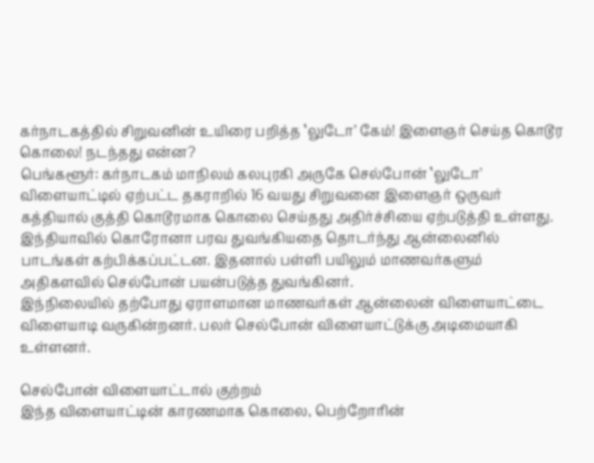கர்நாடகத்தில் சிறுவனின் உயிரை பறித்த ‛லுடோ’ கேம்! இளைஞர் செய்த கொடூர கொலை! நடந்தது என்ன?
பெங்களூர்: கர்நாடகம் மாநிலம் கலபுரகி அருகே செல்போன் ‛லுடோ' விளையாட்டில் ஏற்பட்ட தகராறில் 16 வயது சிறுவனை இளைஞர் ஒருவர் கத்தியால் குத்தி கொடூரமாக கொலை செய்தது அதிர்ச்சியை ஏற்படுத்தி உள்ளது.
இந்தியாவில் கொரோனா பரவ துவங்கியதை தொடர்ந்து ஆன்லைனில் பாடங்கள் கற்பிக்கப்பட்டன. இதனால் பள்ளி பயிலும் மாணவர்களும் அதிகளவில் செல்போன் பயன்படுத்த துவங்கினர்.
இந்நிலையில் தற்போது ஏராளமான மாணவர்கள் ஆன்லைன் விளையாட்டை விளையாடி வருகின்றனர். பலர் செல்போன் விளையாட்டுக்கு அடிமையாகி உள்ளனர்.

செல்போன் விளையாட்டால் குற்றம்
இந்த விளையாட்டின் காரணமாக கொலை, பெற்றோரின்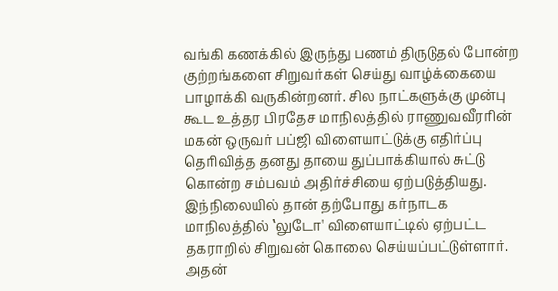வங்கி கணக்கில் இருந்து பணம் திருடுதல் போன்ற குற்றங்களை சிறுவர்கள் செய்து வாழ்க்கையை பாழாக்கி வருகின்றனர். சில நாட்களுக்கு முன்பு கூட உத்தர பிரதேச மாநிலத்தில் ராணுவவீரரின் மகன் ஒருவர் பப்ஜி விளையாட்டுக்கு எதிர்ப்பு தெரிவித்த தனது தாயை துப்பாக்கியால் சுட்டு கொன்ற சம்பவம் அதிர்ச்சியை ஏற்படுத்தியது. இந்நிலையில் தான் தற்போது கர்நாடக மாநிலத்தில் ‛லுடோ' விளையாட்டில் ஏற்பட்ட தகராறில் சிறுவன் கொலை செய்யப்பட்டுள்ளார். அதன்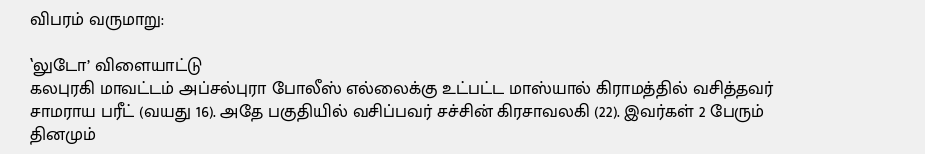விபரம் வருமாறு:

‛லுடோ’ விளையாட்டு
கலபுரகி மாவட்டம் அப்சல்புரா போலீஸ் எல்லைக்கு உட்பட்ட மாஸ்யால் கிராமத்தில் வசித்தவர் சாமராய பரீட் (வயது 16). அதே பகுதியில் வசிப்பவர் சச்சின் கிரசாவலகி (22). இவர்கள் 2 பேரும் தினமும்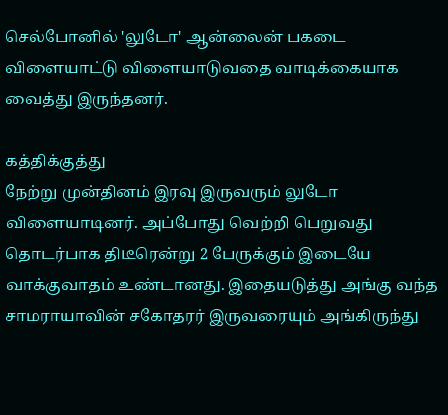செல்போனில் 'லுடோ' ஆன்லைன் பகடை விளையாட்டு விளையாடுவதை வாடிக்கையாக வைத்து இருந்தனர்.

கத்திக்குத்து
நேற்று முன்தினம் இரவு இருவரும் லுடோ விளையாடினர். அப்போது வெற்றி பெறுவது தொடர்பாக திடீரென்று 2 பேருக்கும் இடையே வாக்குவாதம் உண்டானது. இதையடுத்து அங்கு வந்த சாமராயாவின் சகோதரர் இருவரையும் அங்கிருந்து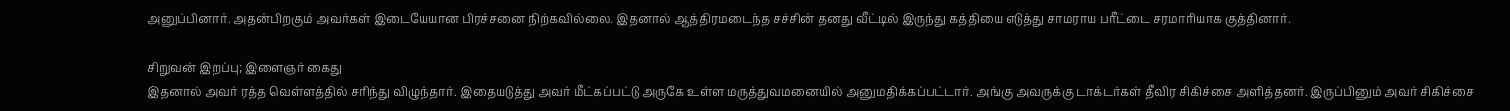அனுப்பினார். அதன்பிறகும் அவர்கள் இடையேயான பிரச்சனை நிற்கவில்லை. இதனால் ஆத்திரமடைந்த சச்சின் தனது வீட்டில் இருந்து கத்தியை எடுத்து சாமராய பரீட்டை சரமாரியாக குத்தினார்.

சிறுவன் இறப்பு; இளைஞர் கைது
இதனால் அவர் ரத்த வெள்ளத்தில் சரிந்து விழுந்தார். இதையடுத்து அவர் மீட்கப்பட்டு அருகே உள்ள மருத்துவமனையில் அனுமதிக்கப்பட்டார். அங்கு அவருக்கு டாக்டர்கள் தீவிர சிகிச்சை அளித்தனர். இருப்பினும் அவர் சிகிச்சை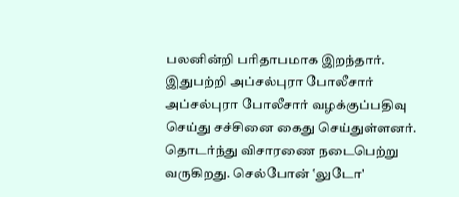பலனின்றி பரிதாபமாக இறந்தார். இதுபற்றி அப்சல்புரா போலீசார் அப்சல்புரா போலீசார் வழக்குப்பதிவு செய்து சச்சினை கைது செய்துள்ளனர். தொடர்ந்து விசாரணை நடைபெற்று வருகிறது. செல்போன் ‛லுடோ'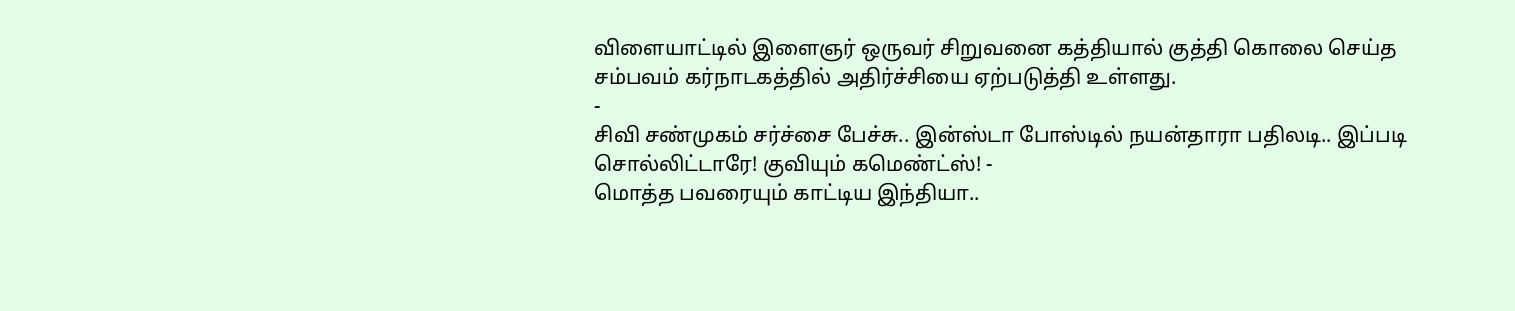விளையாட்டில் இளைஞர் ஒருவர் சிறுவனை கத்தியால் குத்தி கொலை செய்த சம்பவம் கர்நாடகத்தில் அதிர்ச்சியை ஏற்படுத்தி உள்ளது.
-
சிவி சண்முகம் சர்ச்சை பேச்சு.. இன்ஸ்டா போஸ்டில் நயன்தாரா பதிலடி.. இப்படி சொல்லிட்டாரே! குவியும் கமெண்ட்ஸ்! -
மொத்த பவரையும் காட்டிய இந்தியா..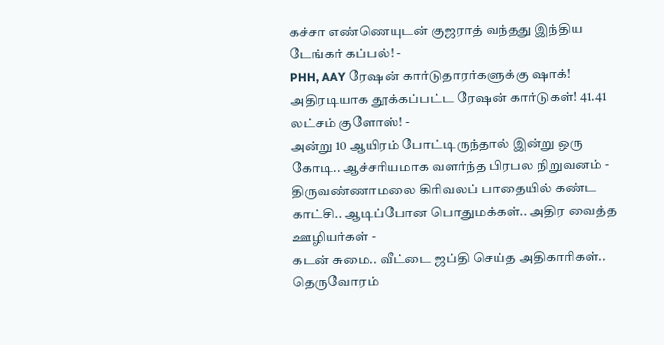கச்சா எண்ணெயுடன் குஜராத் வந்தது இந்திய டேங்கர் கப்பல்! -
PHH, AAY ரேஷன் கார்டுதாரர்களுக்கு ஷாக்! அதிரடியாக தூக்கப்பட்ட ரேஷன் கார்டுகள்! 41.41 லட்சம் குளோஸ்! -
அன்று 10 ஆயிரம் போட்டிருந்தால் இன்று ஒரு கோடி.. ஆச்சரியமாக வளர்ந்த பிரபல நிறுவனம் -
திருவண்ணாமலை கிரிவலப் பாதையில் கண்ட காட்சி.. ஆடிப்போன பொதுமக்கள்.. அதிர வைத்த ஊழியர்கள் -
கடன் சுமை.. வீட்டை ஜப்தி செய்த அதிகாரிகள்.. தெருவோரம்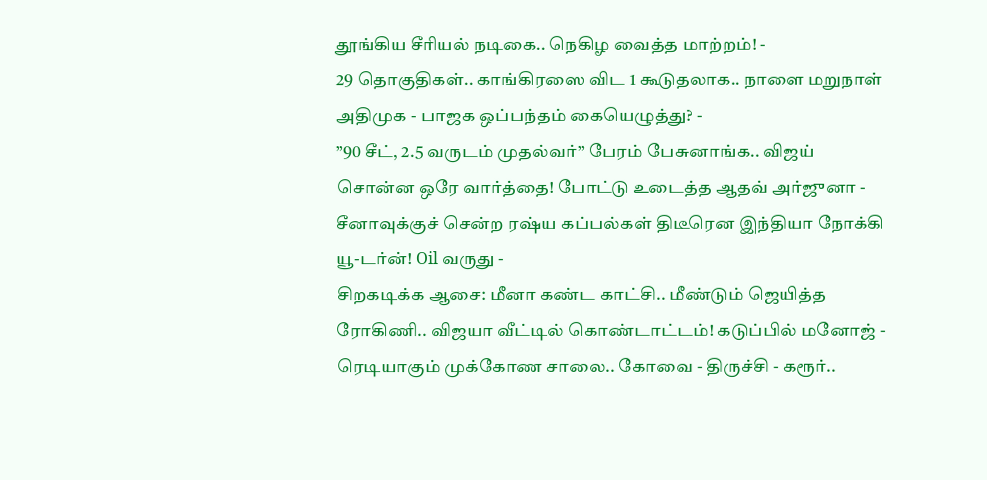தூங்கிய சீரியல் நடிகை.. நெகிழ வைத்த மாற்றம்! -
29 தொகுதிகள்.. காங்கிரஸை விட 1 கூடுதலாக.. நாளை மறுநாள் அதிமுக - பாஜக ஒப்பந்தம் கையெழுத்து? -
”90 சீட், 2.5 வருடம் முதல்வர்” பேரம் பேசுனாங்க.. விஜய் சொன்ன ஒரே வார்த்தை! போட்டு உடைத்த ஆதவ் அர்ஜுனா -
சீனாவுக்குச் சென்ற ரஷ்ய கப்பல்கள் திடீரென இந்தியா நோக்கி யூ-டர்ன்! Oil வருது -
சிறகடிக்க ஆசை: மீனா கண்ட காட்சி.. மீண்டும் ஜெயித்த ரோகிணி.. விஜயா வீட்டில் கொண்டாட்டம்! கடுப்பில் மனோஜ் -
ரெடியாகும் முக்கோண சாலை.. கோவை - திருச்சி - கரூர்..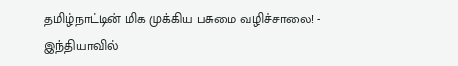தமிழ்நாட்டின் மிக முக்கிய பசுமை வழிச்சாலை! -
இந்தியாவில்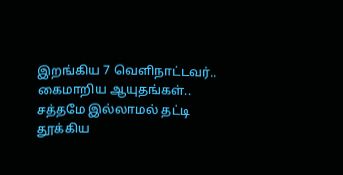இறங்கிய 7 வெளிநாட்டவர்.. கைமாறிய ஆயுதங்கள்.. சத்தமே இல்லாமல் தட்டி தூக்கிய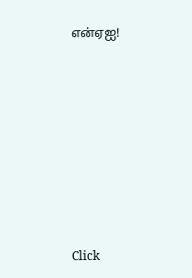என்ஏஐ!












Click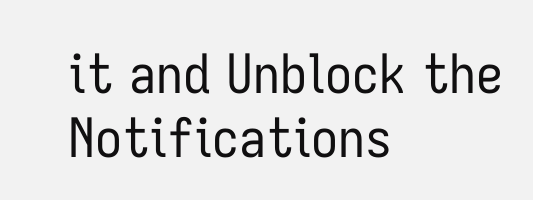it and Unblock the Notifications